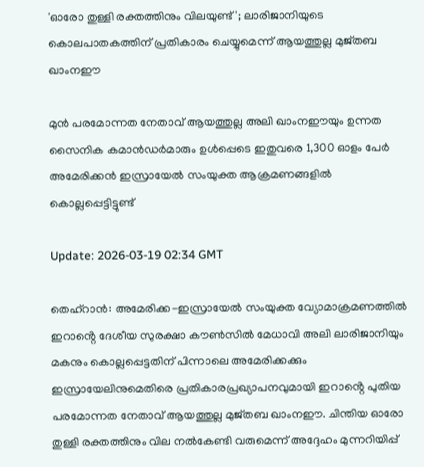'ഓരോ തുള്ളി രക്തത്തിനും വിലയുണ്ട്'; ലാരിജാനിയുടെ കൊലപാതകത്തിന് പ്രതികാരം ചെയ്യുമെന്ന് ആയത്തുല്ല മുജ്തബ ഖാംനഈ

മുൻ പരമോന്നത നേതാവ് ആയത്തുല്ല അലി ഖാംനഈയും ഉന്നത സൈനിക കമാൻഡർമാരും ഉൾപ്പെടെ ഇതുവരെ 1,300 ഓളം പേർ അമേരിക്കൻ ഇസ്രായേൽ സംയുക്ത ആക്രമണങ്ങളിൽ കൊല്ലപ്പെട്ടിട്ടുണ്ട്

Update: 2026-03-19 02:34 GMT

തെഹ്‌റാൻ: അമേരിക്ക-ഇസ്രായേൽ സംയുക്ത വ്യോമാക്രമണത്തിൽ ഇറാൻ്റെ ദേശീയ സുരക്ഷാ കൗൺസിൽ മേധാവി അലി ലാരിജാനിയും മകനും കൊല്ലപ്പെട്ടതിന് പിന്നാലെ അമേരിക്കക്കും ഇസ്രായേലിനുമെതിരെ പ്രതികാരപ്രഖ്യാപനവുമായി ഇറാൻ്റെ പുതിയ പരമോന്നത നേതാവ് ആയത്തുല്ല മുജ്തബ ഖാംനഈ. ചിന്തിയ ഓരോ തുള്ളി രക്തത്തിനും വില നൽകേണ്ടി വരുമെന്ന് അദ്ദേഹം മുന്നറിയിപ്പ്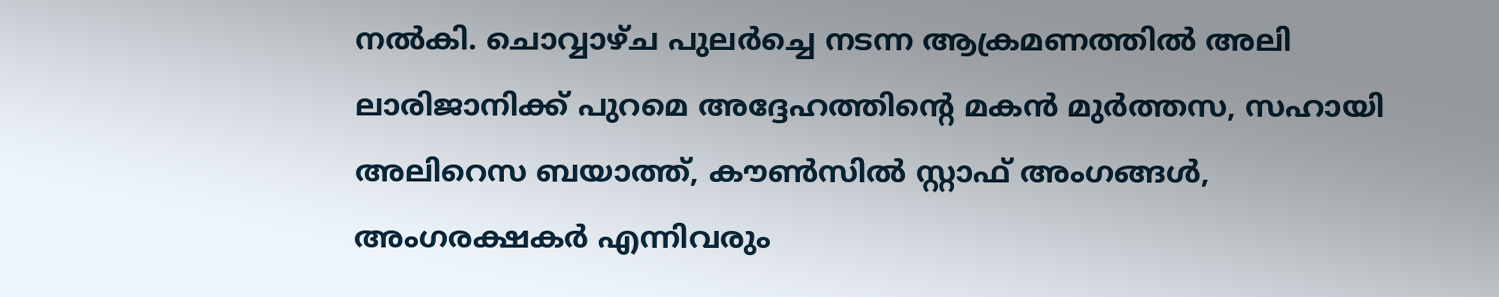നൽകി. ചൊവ്വാഴ്ച പുലർച്ചെ നടന്ന ആക്രമണത്തിൽ അലി ലാരിജാനിക്ക് പുറമെ അദ്ദേഹത്തിൻ്റെ മകൻ മുർത്തസ, സഹായി അലിറെസ ബയാത്ത്, കൗൺസിൽ സ്റ്റാഫ് അംഗങ്ങൾ, അംഗരക്ഷകർ എന്നിവരും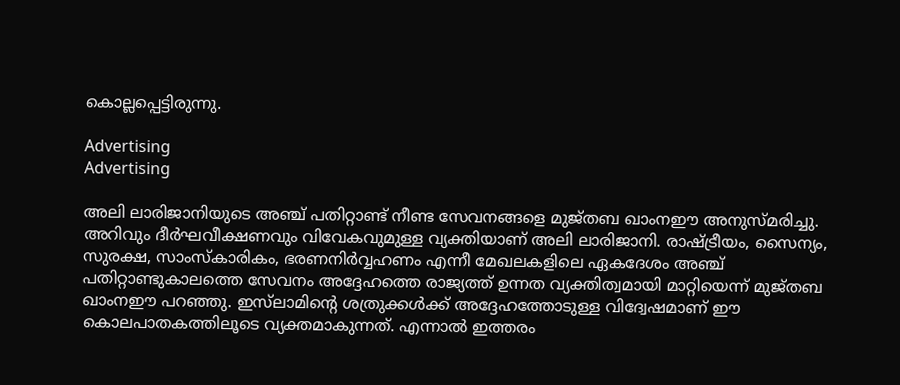കൊല്ലപ്പെട്ടിരുന്നു.

Advertising
Advertising

അലി ലാരിജാനിയുടെ അഞ്ച് പതിറ്റാണ്ട് നീണ്ട സേവനങ്ങളെ മുജ്തബ ഖാംനഈ അനുസ്മരിച്ചു. അറിവും ദീർഘവീക്ഷണവും വിവേകവുമുള്ള വ്യക്തിയാണ് അലി ലാരിജാനി. രാഷ്ട്രീയം, സൈന്യം, സുരക്ഷ, സാംസ്കാരികം, ഭരണനിർവ്വഹണം എന്നീ മേഖലകളിലെ ഏകദേശം അഞ്ച് പതിറ്റാണ്ടുകാലത്തെ സേവനം അദ്ദേഹത്തെ രാജ്യത്ത് ഉന്നത വ്യക്തിത്വമായി മാറ്റിയെന്ന് മുജ്തബ ഖാംനഈ പറഞ്ഞു. ഇസ്‌ലാമിന്റെ ശത്രുക്കൾക്ക് അദ്ദേഹത്തോടുള്ള വിദ്വേഷമാണ് ഈ കൊലപാതകത്തിലൂടെ വ്യക്തമാകുന്നത്. എന്നാൽ ഇത്തരം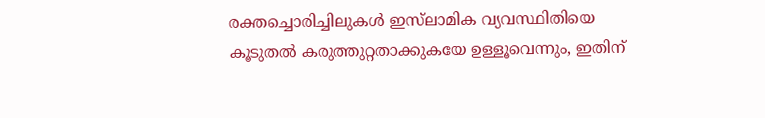രക്തച്ചൊരിച്ചിലുകൾ ഇസ്‌ലാമിക വ്യവസ്ഥിതിയെ കൂടുതൽ കരുത്തുറ്റതാക്കുകയേ ഉള്ളൂവെന്നും, ഇതിന്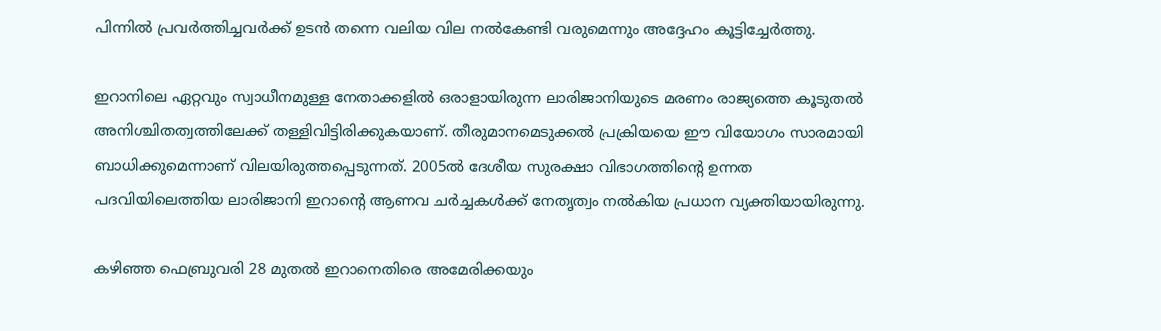പിന്നിൽ പ്രവർത്തിച്ചവർക്ക് ഉടൻ തന്നെ വലിയ വില നൽകേണ്ടി വരുമെന്നും അദ്ദേഹം കൂട്ടിച്ചേർത്തു.

ഇറാനിലെ ഏറ്റവും സ്വാധീനമുള്ള നേതാക്കളിൽ ഒരാളായിരുന്ന ലാരിജാനിയുടെ മരണം രാജ്യത്തെ കൂടുതൽ അനിശ്ചിതത്വത്തിലേക്ക് തള്ളിവിട്ടിരിക്കുകയാണ്. തീരുമാനമെടുക്കൽ പ്രക്രിയയെ ഈ വിയോഗം സാരമായി ബാധിക്കുമെന്നാണ് വിലയിരുത്തപ്പെടുന്നത്. 2005ൽ ദേശീയ സുരക്ഷാ വിഭാഗത്തിൻ്റെ ഉന്നത പദവിയിലെത്തിയ ലാരിജാനി ഇറാൻ്റെ ആണവ ചർച്ചകൾക്ക് നേതൃത്വം നൽകിയ പ്രധാന വ്യക്തിയായിരുന്നു.

കഴിഞ്ഞ ഫെബ്രുവരി 28 മുതൽ ഇറാനെതിരെ അമേരിക്കയും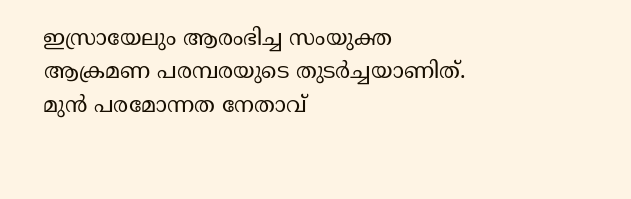ഇസ്രായേലും ആരംഭിച്ച സംയുക്ത ആക്രമണ പരമ്പരയുടെ തുടർച്ചയാണിത്. മുൻ പരമോന്നത നേതാവ്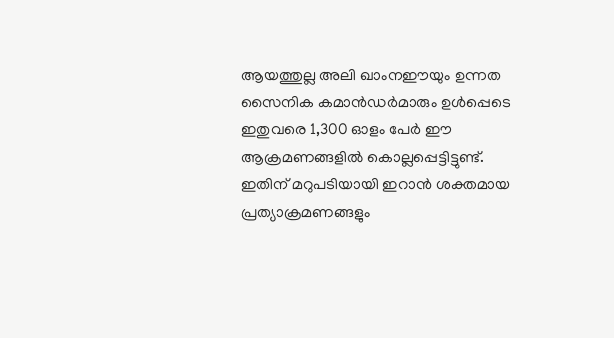ആയത്തുല്ല അലി ഖാംനഈയും ഉന്നത സൈനിക കമാൻഡർമാരും ഉൾപ്പെടെ ഇതുവരെ 1,300 ഓളം പേർ ഈ ആക്രമണങ്ങളിൽ കൊല്ലപ്പെട്ടിട്ടുണ്ട്. ഇതിന് മറുപടിയായി ഇറാൻ ശക്തമായ പ്രത്യാക്രമണങ്ങളും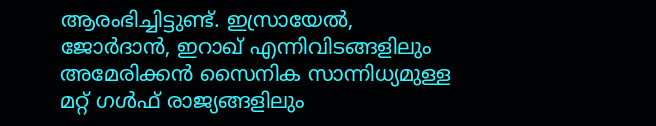ആരംഭിച്ചിട്ടുണ്ട്. ഇസ്രായേൽ, ജോർദാൻ, ഇറാഖ് എന്നിവിടങ്ങളിലും അമേരിക്കൻ സൈനിക സാന്നിധ്യമുള്ള മറ്റ് ഗൾഫ് രാജ്യങ്ങളിലും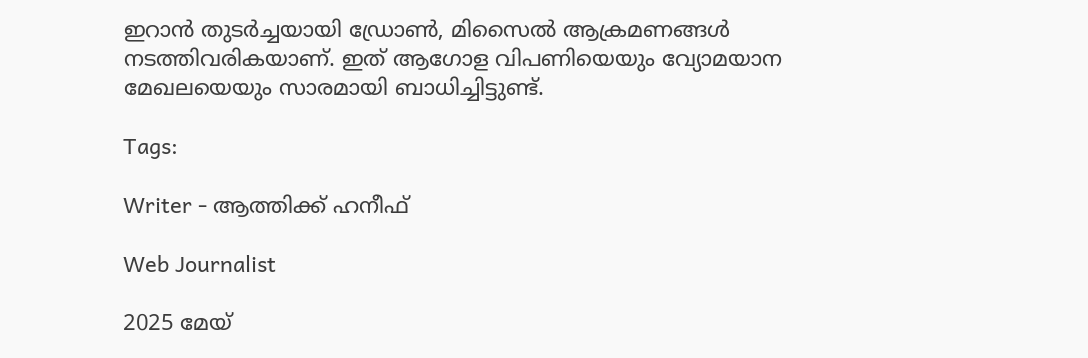ഇറാൻ തുടർച്ചയായി ഡ്രോൺ, മിസൈൽ ആക്രമണങ്ങൾ നടത്തിവരികയാണ്. ഇത് ആഗോള വിപണിയെയും വ്യോമയാന മേഖലയെയും സാരമായി ബാധിച്ചിട്ടുണ്ട്.

Tags:

Writer - ആത്തിക്ക് ഹനീഫ്

Web Journalist

2025 മേയ്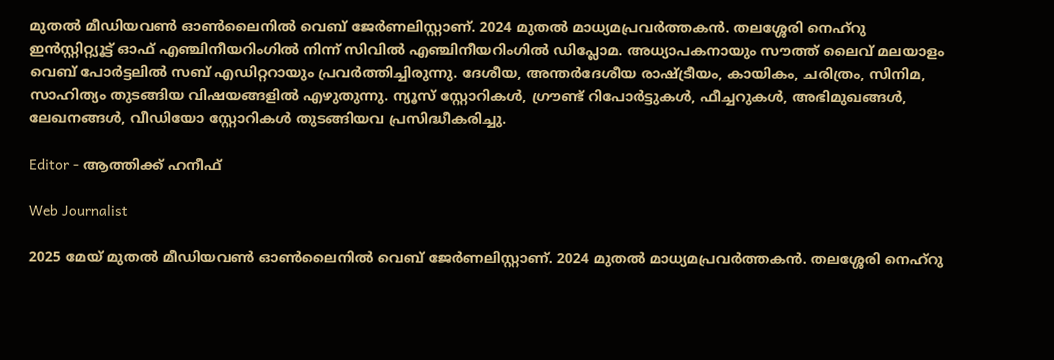മുതൽ മീഡിയവൺ ഓൺലൈനിൽ വെബ് ജേർണലിസ്റ്റാണ്. 2024 മുതൽ മാധ്യമപ്രവർത്തകൻ. തലശ്ശേരി നെഹ്‌റു ഇൻസ്റ്റിറ്റ്യൂട്ട് ഓഫ് എഞ്ചിനീയറിംഗിൽ നിന്ന് സിവിൽ എഞ്ചിനീയറിംഗിൽ ഡിപ്ലോമ. അധ്യാപകനായും സൗത്ത് ലൈവ് മലയാളം വെബ് പോർട്ടലിൽ സബ് എഡിറ്ററായും പ്രവർത്തിച്ചിരുന്നു. ദേശീയ, അന്തർദേശീയ രാഷ്ട്രീയം, കായികം, ചരിത്രം, സിനിമ, സാഹിത്യം തുടങ്ങിയ വിഷയങ്ങളിൽ എഴുതുന്നു. ന്യൂസ് സ്റ്റോറികൾ, ഗ്രൗണ്ട് റിപോർട്ടുകൾ, ഫീച്ചറുകൾ, അഭിമുഖങ്ങൾ, ലേഖനങ്ങൾ, വീഡിയോ സ്റ്റോറികൾ തുടങ്ങിയവ പ്രസിദ്ധീകരിച്ചു.

Editor - ആത്തിക്ക് ഹനീഫ്

Web Journalist

2025 മേയ് മുതൽ മീഡിയവൺ ഓൺലൈനിൽ വെബ് ജേർണലിസ്റ്റാണ്. 2024 മുതൽ മാധ്യമപ്രവർത്തകൻ. തലശ്ശേരി നെഹ്‌റു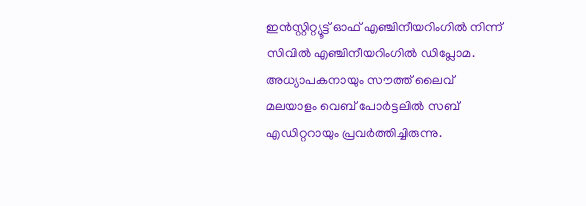ഇൻസ്റ്റിറ്റ്യൂട്ട് ഓഫ് എഞ്ചിനീയറിംഗിൽ നിന്ന് സിവിൽ എഞ്ചിനീയറിംഗിൽ ഡിപ്ലോമ. അധ്യാപകനായും സൗത്ത് ലൈവ് മലയാളം വെബ് പോർട്ടലിൽ സബ് എഡിറ്ററായും പ്രവർത്തിച്ചിരുന്നു.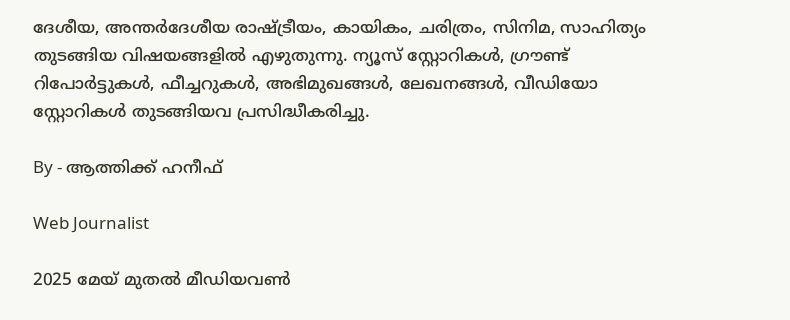ദേശീയ, അന്തർദേശീയ രാഷ്ട്രീയം, കായികം, ചരിത്രം, സിനിമ, സാഹിത്യം തുടങ്ങിയ വിഷയങ്ങളിൽ എഴുതുന്നു. ന്യൂസ് സ്റ്റോറികൾ, ഗ്രൗണ്ട് റിപോർട്ടുകൾ, ഫീച്ചറുകൾ, അഭിമുഖങ്ങൾ, ലേഖനങ്ങൾ, വീഡിയോ സ്റ്റോറികൾ തുടങ്ങിയവ പ്രസിദ്ധീകരിച്ചു.

By - ആത്തിക്ക് ഹനീഫ്

Web Journalist

2025 മേയ് മുതൽ മീഡിയവൺ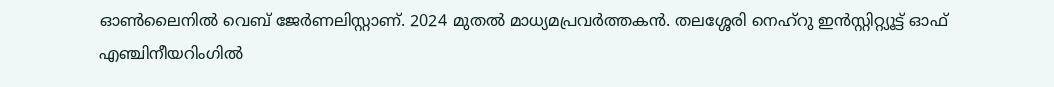ഓൺലൈനിൽ വെബ് ജേർണലിസ്റ്റാണ്. 2024 മുതൽ മാധ്യമപ്രവർത്തകൻ. തലശ്ശേരി നെഹ്‌റു ഇൻസ്റ്റിറ്റ്യൂട്ട് ഓഫ് എഞ്ചിനീയറിംഗിൽ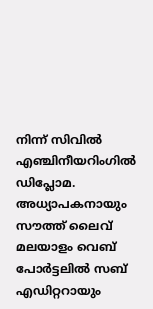നിന്ന് സിവിൽ എഞ്ചിനീയറിംഗിൽ ഡിപ്ലോമ. അധ്യാപകനായും സൗത്ത് ലൈവ് മലയാളം വെബ് പോർട്ടലിൽ സബ് എഡിറ്ററായും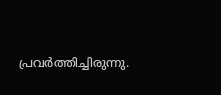പ്രവർത്തിച്ചിരുന്നു.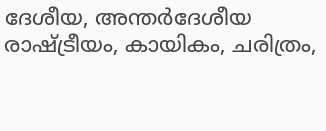ദേശീയ, അന്തർദേശീയ രാഷ്ട്രീയം, കായികം, ചരിത്രം,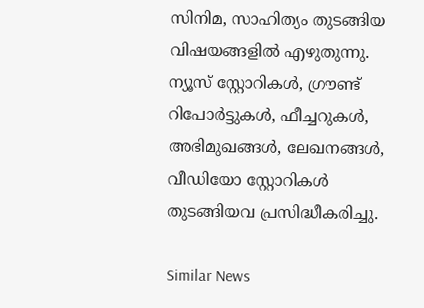സിനിമ, സാഹിത്യം തുടങ്ങിയ വിഷയങ്ങളിൽ എഴുതുന്നു. ന്യൂസ് സ്റ്റോറികൾ, ഗ്രൗണ്ട് റിപോർട്ടുകൾ, ഫീച്ചറുകൾ, അഭിമുഖങ്ങൾ, ലേഖനങ്ങൾ, വീഡിയോ സ്റ്റോറികൾ തുടങ്ങിയവ പ്രസിദ്ധീകരിച്ചു.

Similar News